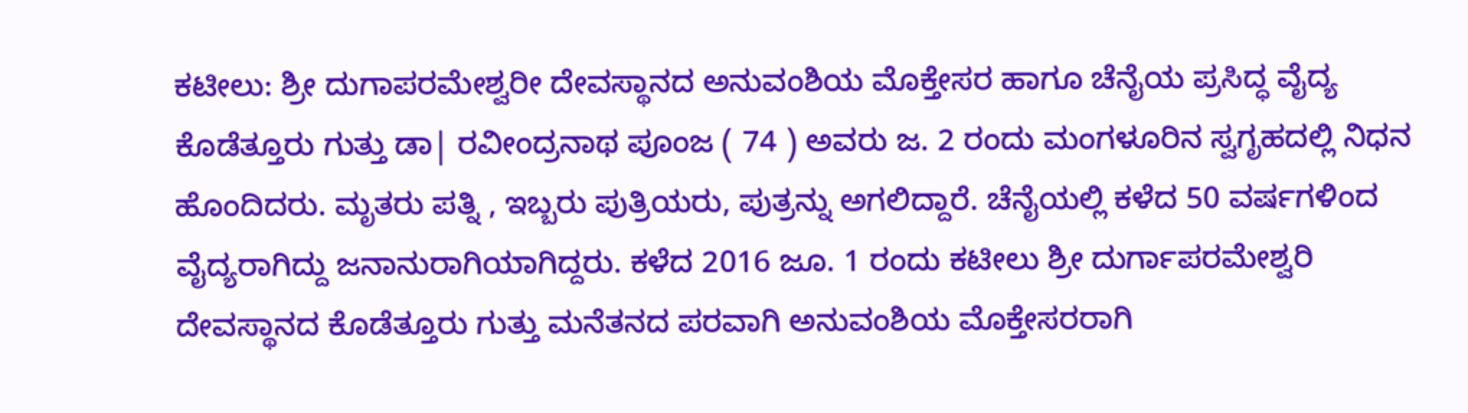ಕಟೀಲು: ಶ್ರೀ ದುಗಾಪರಮೇಶ್ವರೀ ದೇವಸ್ಥಾನದ ಅನುವಂಶಿಯ ಮೊಕ್ತೇಸರ ಹಾಗೂ ಚೆನೈಯ ಪ್ರಸಿದ್ಧ ವೈದ್ಯ ಕೊಡೆತ್ತೂರು ಗುತ್ತು ಡಾ| ರವೀಂದ್ರನಾಥ ಪೂಂಜ ( 74 ) ಅವರು ಜ. 2 ರಂದು ಮಂಗಳೂರಿನ ಸ್ವಗೃಹದಲ್ಲಿ ನಿಧನ ಹೊಂದಿದರು. ಮೃತರು ಪತ್ನಿ , ಇಬ್ಬರು ಪುತ್ರಿಯರು, ಪುತ್ರನ್ನು ಅಗಲಿದ್ದಾರೆ. ಚೆನೈಯಲ್ಲಿ ಕಳೆದ 50 ವರ್ಷಗಳಿಂದ ವೈದ್ಯರಾಗಿದ್ದು ಜನಾನುರಾಗಿಯಾಗಿದ್ದರು. ಕಳೆದ 2016 ಜೂ. 1 ರಂದು ಕಟೀಲು ಶ್ರೀ ದುರ್ಗಾಪರಮೇಶ್ವರಿ ದೇವಸ್ಥಾನದ ಕೊಡೆತ್ತೂರು ಗುತ್ತು ಮನೆತನದ ಪರವಾಗಿ ಅನುವಂಶಿಯ ಮೊಕ್ತೇಸರರಾಗಿ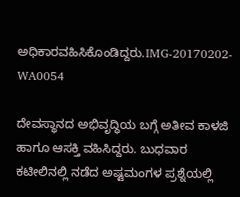ಅಧಿಕಾರವಹಿಸಿಕೊಂಡಿದ್ದರು.IMG-20170202-WA0054

ದೇವಸ್ಥಾನದ ಅಭಿವೃದ್ಧಿಯ ಬಗ್ಗೆ ಅತೀವ ಕಾಳಜಿ ಹಾಗೂ ಆಸಕ್ತಿ ವಹಿಸಿದ್ದರು. ಬುಧವಾರ ಕಟೀಲಿನಲ್ಲಿ ನಡೆದ ಅಷ್ಟಮಂಗಳ ಪ್ರಶ್ನೆಯಲ್ಲಿ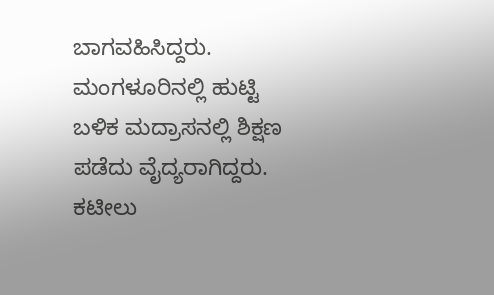ಬಾಗವಹಿಸಿದ್ದರು. ಮಂಗಳೂರಿನಲ್ಲಿ ಹುಟ್ಟಿ ಬಳಿಕ ಮದ್ರಾಸನಲ್ಲಿ ಶಿಕ್ಷಣ ಪಡೆದು ವೈದ್ಯರಾಗಿದ್ದರು. ಕಟೀಲು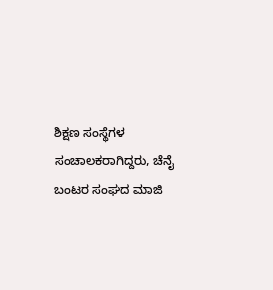ಶಿಕ್ಷಣ ಸಂಸ್ಥೆಗಳ ಸಂಚಾಲಕರಾಗಿದ್ದರು, ಚೆನೈ ಬಂಟರ ಸಂಘದ ಮಾಜಿ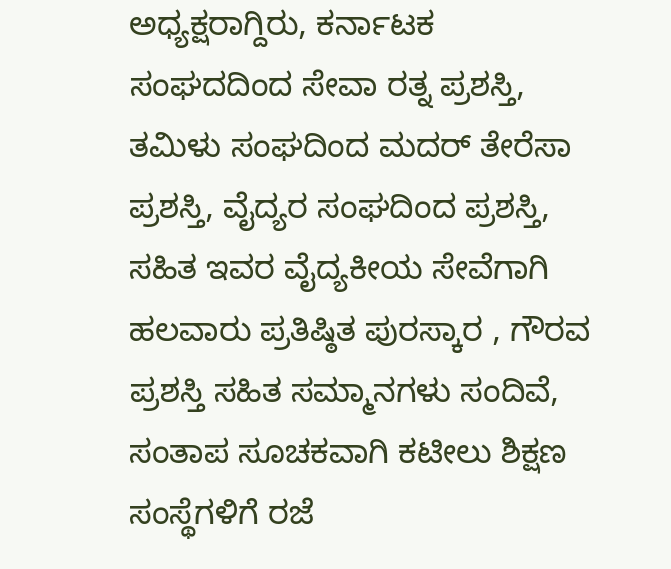ಅಧ್ಯಕ್ಷರಾಗ್ದಿರು, ಕರ್ನಾಟಕ ಸಂಘದದಿಂದ ಸೇವಾ ರತ್ನ ಪ್ರಶಸ್ತಿ, ತಮಿಳು ಸಂಘದಿಂದ ಮದರ್ ತೇರೆಸಾ ಪ್ರಶಸ್ತಿ, ವೈದ್ಯರ ಸಂಘದಿಂದ ಪ್ರಶಸ್ತಿ, ಸಹಿತ ಇವರ ವೈದ್ಯಕೀಯ ಸೇವೆಗಾಗಿ ಹಲವಾರು ಪ್ರತಿಷ್ಠಿತ ಪುರಸ್ಕಾರ , ಗೌರವ ಪ್ರಶಸ್ತಿ ಸಹಿತ ಸಮ್ಮಾನಗಳು ಸಂದಿವೆ, ಸಂತಾಪ ಸೂಚಕವಾಗಿ ಕಟೀಲು ಶಿಕ್ಷಣ ಸಂಸ್ಥೆಗಳಿಗೆ ರಜೆ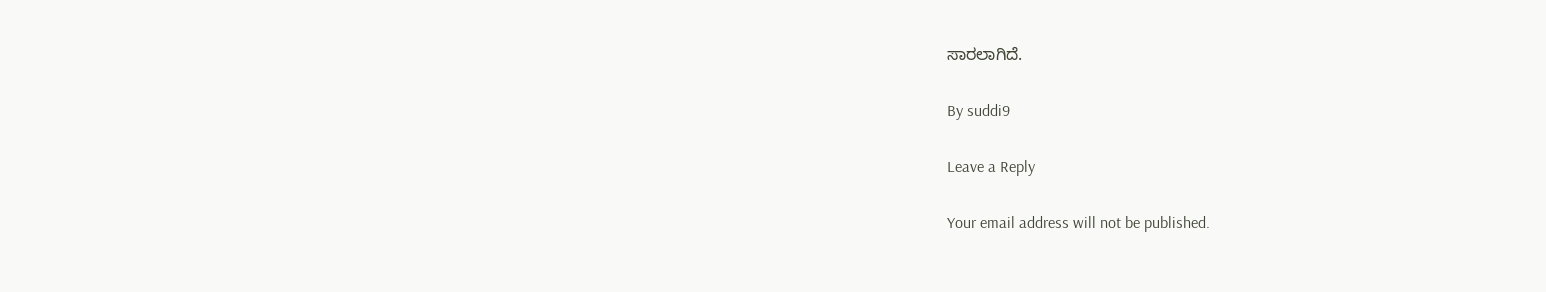ಸಾರಲಾಗಿದೆ.

By suddi9

Leave a Reply

Your email address will not be published.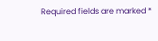Required fields are marked *